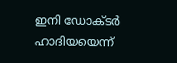ഇനി ഡോക്ടര്‍ ഹാദിയയെന്ന്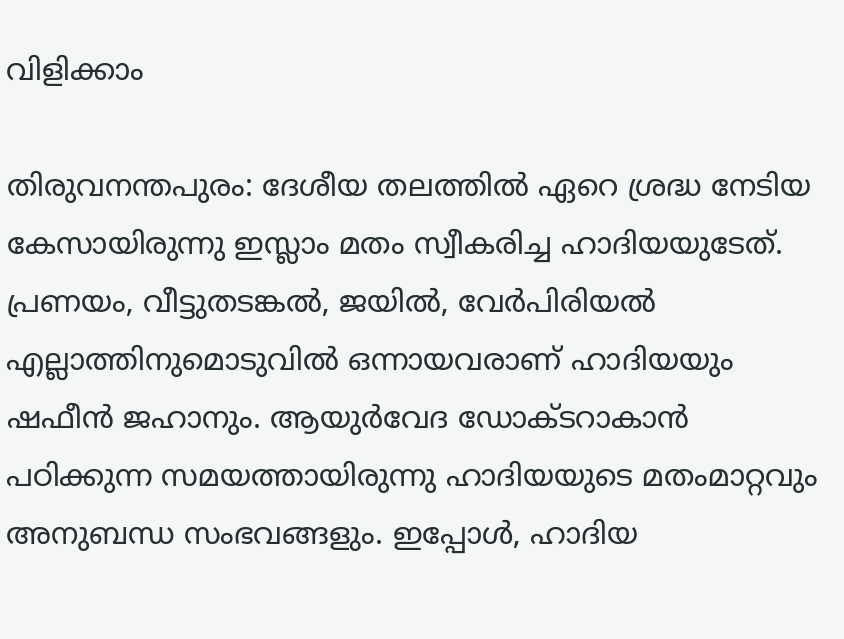വിളിക്കാം

തിരുവനന്തപുരം: ദേശീയ തലത്തില്‍ ഏറെ ശ്രദ്ധ നേടിയ കേസായിരുന്നു ഇസ്ലാം മതം സ്വീകരിച്ച ഹാദിയയുടേത്. പ്രണയം, വീട്ടുതടങ്കല്‍, ജയില്‍, വേര്‍പിരിയല്‍ എല്ലാത്തിനുമൊടുവില്‍ ഒന്നായവരാണ് ഹാദിയയും ഷഫീന്‍ ജഹാനും. ആയുര്‍വേദ ഡോക്ടറാകാന്‍ പഠിക്കുന്ന സമയത്തായിരുന്നു ഹാദിയയുടെ മതംമാറ്റവും അനുബന്ധ സംഭവങ്ങളും. ഇപ്പോള്‍, ഹാദിയ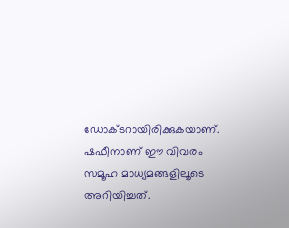ഡോക്ടറായിരിക്കുകയാണ്. ഷഫീനാണ് ഈ വിവരം സമൂഹ മാധ്യമങ്ങളിലൂടെ അറിയിച്ചത്.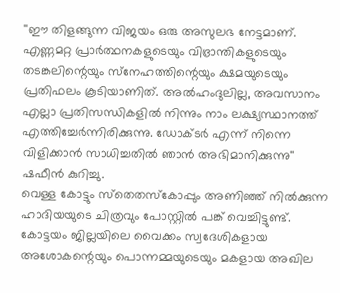''ഈ തിളങ്ങുന്ന വിജയം ഒരു അസുലഭ നേട്ടമാണ്. എണ്ണമറ്റ പ്രാര്‍ത്ഥനകളുടെയും വിഭ്രാന്തികളുടെയും തടങ്കലിന്റെയും സ്‌നേഹത്തിന്റെയും ക്ഷമയുടെയും പ്രതിഫലം കൂടിയാണിത്. അല്‍ഹംദുലില്ല, അവസാനം എല്ലാ പ്രതിസന്ധികളില്‍ നിന്നും നാം ലക്ഷ്യസ്ഥാനത്ത് എത്തിച്ചേര്‍ന്നിരിക്കുന്നു. ഡോക്ടര്‍ എന്ന് നിന്നെ വിളിക്കാന്‍ സാധിച്ചതില്‍ ഞാന്‍ അഭിമാനിക്കുന്നു'' ഷഫീന്‍ കുറിച്ചു.
വെള്ള കോട്ടും സ്‌തെതസ്‌കോപ്പും അണിഞ്ഞ് നില്‍ക്കുന്ന ഹാദിയയുടെ ചിത്രവും പോസ്റ്റില്‍ പങ്ക് വെച്ചിട്ടുണ്ട്.
കോട്ടയം ജില്ലയിലെ വൈക്കം സ്വദേശികളായ അശോകന്റെയും പൊന്നമ്മയുടെയും മകളായ അഖില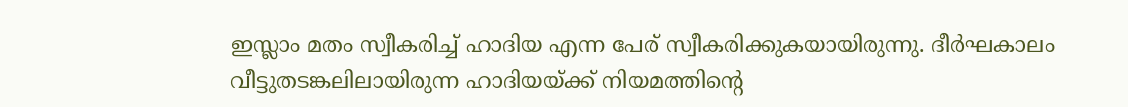ഇസ്ലാം മതം സ്വീകരിച്ച് ഹാദിയ എന്ന പേര് സ്വീകരിക്കുകയായിരുന്നു. ദീര്‍ഘകാലം വീട്ടുതടങ്കലിലായിരുന്ന ഹാദിയയ്ക്ക് നിയമത്തിന്റെ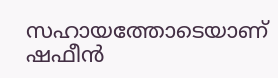സഹായത്തോടെയാണ് ഷഫീന്‍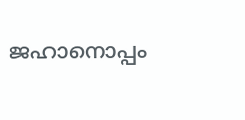ജഹാനൊപ്പം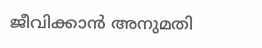ജീവിക്കാന്‍ അനുമതി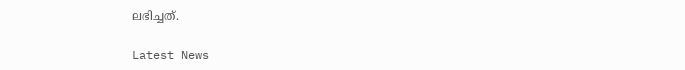ലഭിച്ചത്.

Latest News